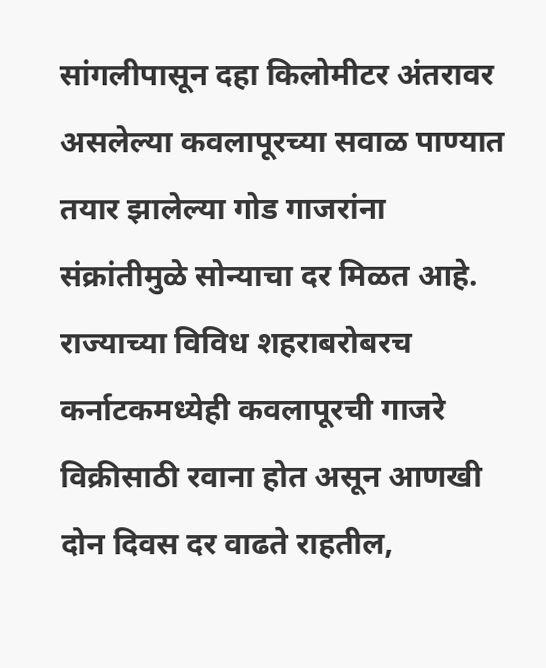सांगलीपासून दहा किलोमीटर अंतरावर असलेल्या कवलापूरच्या सवाळ पाण्यात तयार झालेल्या गोड गाजरांना संक्रांतीमुळे सोन्याचा दर मिळत आहे. राज्याच्या विविध शहराबरोबरच कर्नाटकमध्येही कवलापूरची गाजरे विक्रीसाठी रवाना होत असून आणखी दोन दिवस दर वाढते राहतील,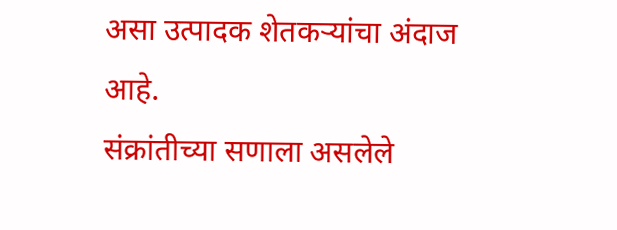असा उत्पादक शेतकऱ्यांचा अंदाज आहे.
संक्रांतीच्या सणाला असलेले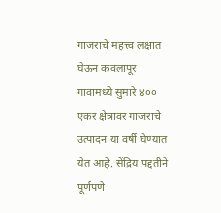गाजराचे महत्त्व लक्षात घेऊन कवलापूर गावामध्ये सुमारे ४०० एकर क्षेत्रावर गाजराचे उत्पादन या वर्षी घेण्यात येत आहे. सेंद्रिय पद्दतीने पूर्णपणे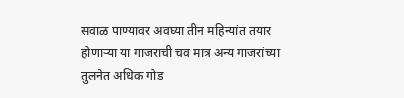सवाळ पाण्यावर अवघ्या तीन महिन्यांत तयार होणाऱ्या या गाजराची चव मात्र अन्य गाजरांच्या तुलनेत अधिक गोड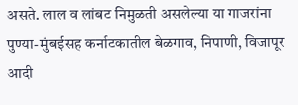असते. लाल व लांबट निमुळती असलेल्या या गाजरांना पुण्या-मुंबईसह कर्नाटकातील बेळगाव, निपाणी, विजापूर आदी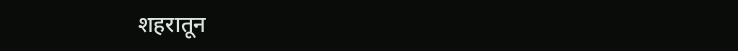शहरातून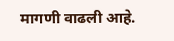मागणी वाढली आहे.